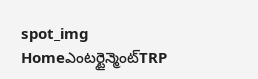spot_img
Homeఎంటర్టైన్మెంట్TRP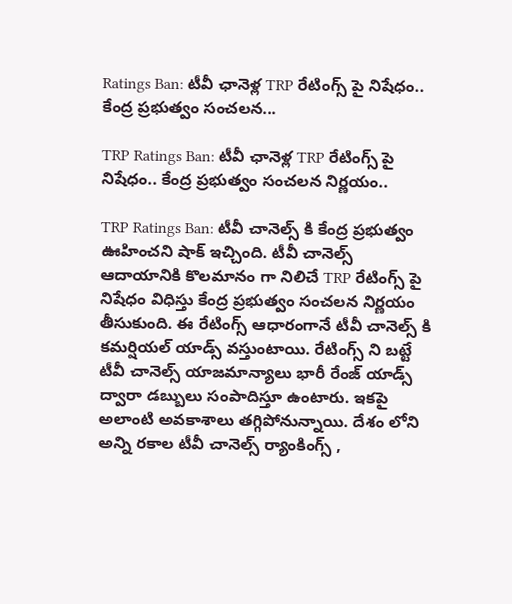Ratings Ban: టీవీ ఛానెళ్ల TRP రేటింగ్స్ పై నిషేధం.. కేంద్ర ప్రభుత్వం సంచలన...

TRP Ratings Ban: టీవీ ఛానెళ్ల TRP రేటింగ్స్ పై నిషేధం.. కేంద్ర ప్రభుత్వం సంచలన నిర్ణయం..

TRP Ratings Ban: టీవీ చానెల్స్ కి కేంద్ర ప్రభుత్వం ఊహించని షాక్ ఇచ్చింది. టీవీ చానెల్స్ ఆదాయానికి కొలమానం గా నిలిచే TRP రేటింగ్స్ పై నిషేధం విధిస్తు కేంద్ర ప్రభుత్వం సంచలన నిర్ణయం తీసుకుంది. ఈ రేటింగ్స్ ఆధారంగానే టీవీ చానెల్స్ కి కమర్షియల్ యాడ్స్ వస్తుంటాయి. రేటింగ్స్ ని బట్టే టీవీ చానెల్స్ యాజమాన్యాలు భారీ రేంజ్ యాడ్స్ ద్వారా డబ్బులు సంపాదిస్తూ ఉంటారు. ఇకపై అలాంటి అవకాశాలు తగ్గిపోనున్నాయి. దేశం లోని అన్ని రకాల టీవీ చానెల్స్ ర్యాంకింగ్స్ ,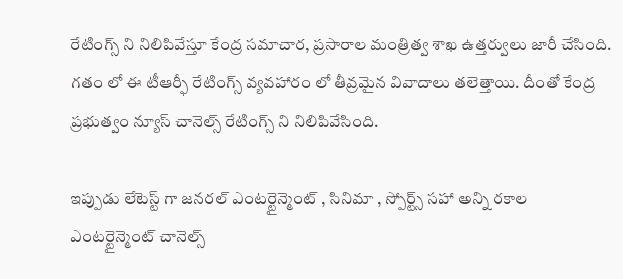రేటింగ్స్ ని నిలిపివేస్తూ కేంద్ర సమాచార, ప్రసారాల మంత్రిత్వ శాఖ ఉత్తర్వులు జారీ చేసింది. గతం లో ఈ టీఆర్ఫీ రేటింగ్స్ వ్యవహారం లో తీవ్రమైన వివాదాలు తలెత్తాయి. దీంతో కేంద్ర ప్రభుత్వం న్యూస్ చానెల్స్ రేటింగ్స్ ని నిలిపివేసింది.

ఇప్పుడు లేటెస్ట్ గా జనరల్ ఎంటర్టైన్మెంట్ , సినిమా , స్పోర్ట్స్ సహా అన్ని రకాల ఎంటర్టైన్మెంట్ చానెల్స్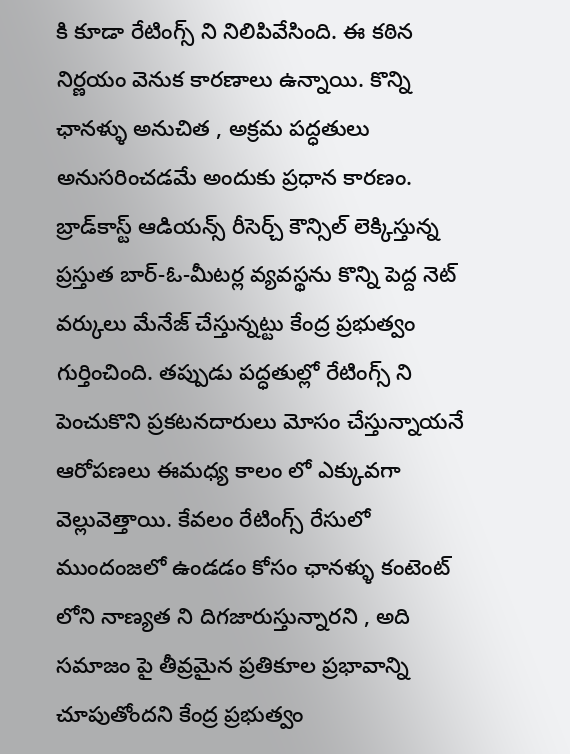కి కూడా రేటింగ్స్ ని నిలిపివేసింది. ఈ కఠిన నిర్ణయం వెనుక కారణాలు ఉన్నాయి. కొన్ని ఛానళ్ళు అనుచిత , అక్రమ పద్ధతులు అనుసరించడమే అందుకు ప్రధాన కారణం. బ్రాడ్‌కాస్ట్ ఆడియన్స్ రీసెర్చ్ కౌన్సిల్ లెక్కిస్తున్న ప్రస్తుత బార్-ఓ-మీటర్ల వ్యవస్థను కొన్ని పెద్ద నెట్ వర్కులు మేనేజ్ చేస్తున్నట్టు కేంద్ర ప్రభుత్వం గుర్తించింది. తప్పుడు పద్ధతుల్లో రేటింగ్స్ ని పెంచుకొని ప్రకటనదారులు మోసం చేస్తున్నాయనే ఆరోపణలు ఈమధ్య కాలం లో ఎక్కువగా వెల్లువెత్తాయి. కేవలం రేటింగ్స్ రేసులో ముందంజలో ఉండడం కోసం ఛానళ్ళు కంటెంట్ లోని నాణ్యత ని దిగజారుస్తున్నారని , అది సమాజం పై తీవ్రమైన ప్రతికూల ప్రభావాన్ని చూపుతోందని కేంద్ర ప్రభుత్వం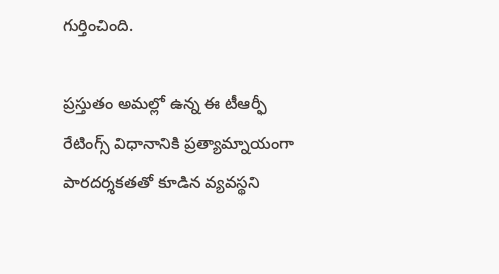గుర్తించింది.

ప్రస్తుతం అమల్లో ఉన్న ఈ టీఆర్ఫీ రేటింగ్స్ విధానానికి ప్రత్యామ్నాయంగా పారదర్శకతతో కూడిన వ్యవస్థని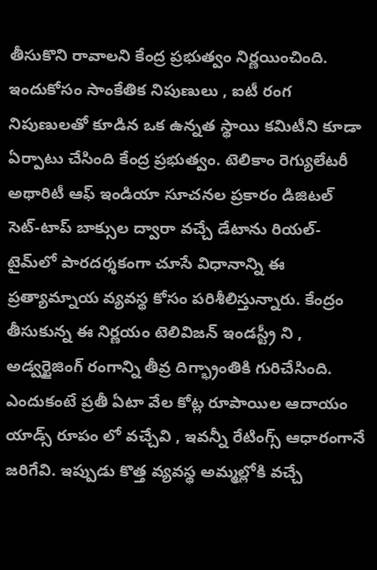తీసుకొని రావాలని కేంద్ర ప్రభుత్వం నిర్ణయించింది. ఇందుకోసం సాంకేతిక నిపుణులు , ఐటీ రంగ నిపుణులతో కూడిన ఒక ఉన్నత స్థాయి కమిటీని కూడా ఏర్పాటు చేసింది కేంద్ర ప్రభుత్వం. టెలికాం రెగ్యులేటరీ అథారిటీ ఆఫ్ ఇండియా సూచనల ప్రకారం డిజిటల్ సెట్-టాప్ బాక్సుల ద్వారా వచ్చే డేటాను రియల్-టైమ్‌లో పారదర్శకంగా చూసే విధానాన్ని ఈ ప్రత్యామ్నాయ వ్యవస్థ కోసం పరిశీలిస్తున్నారు. కేంద్రం తీసుకున్న ఈ నిర్ణయం టెలివిజన్ ఇండస్ట్రీ ని , అడ్వర్టైజింగ్ రంగాన్ని తీవ్ర దిగ్భ్రాంతికి గురిచేసింది. ఎందుకంటే ప్రతీ ఏటా వేల కోట్ల రూపాయిల ఆదాయం యాడ్స్ రూపం లో వచ్చేవి , ఇవన్నీ రేటింగ్స్ ఆధారంగానే జరిగేవి. ఇప్పుడు కొత్త వ్యవస్థ అమ్మల్లోకి వచ్చే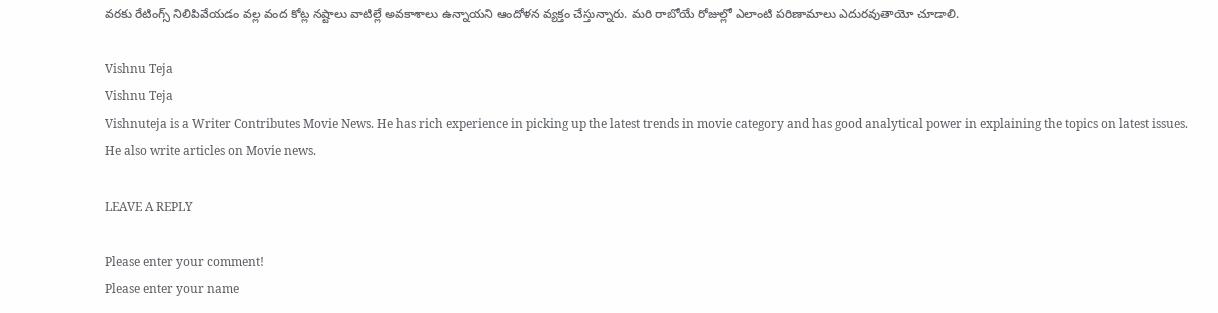వరకు రేటింగ్స్ నిలిపివేయడం వల్ల వంద కోట్ల నష్టాలు వాటిల్లే అవకాశాలు ఉన్నాయని ఆందోళన వ్యక్తం చేస్తున్నారు. మరి రాబోయే రోజుల్లో ఎలాంటి పరిణామాలు ఎదురవుతాయో చూడాలి.

Vishnu Teja
Vishnu Teja
Vishnuteja is a Writer Contributes Movie News. He has rich experience in picking up the latest trends in movie category and has good analytical power in explaining the topics on latest issues. He also write articles on Movie news.

LEAVE A REPLY

Please enter your comment!
Please enter your name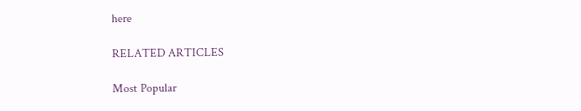here

RELATED ARTICLES

Most Popular